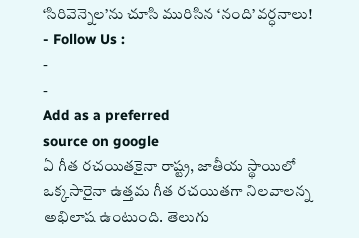‘సిరివెన్నెల’ను చూసి మురిసిన ‘నంది’వర్ధనాలు!
- Follow Us :
-
-
Add as a preferred
source on google
ఏ గీత రచయితకైనా రాష్ట్ర, జాతీయ స్థాయిలో ఒక్కసారైనా ఉత్తమ గీత రచయితగా నిలవాలన్న అభిలాష ఉంటుంది. తెలుగు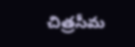చిత్రసీమ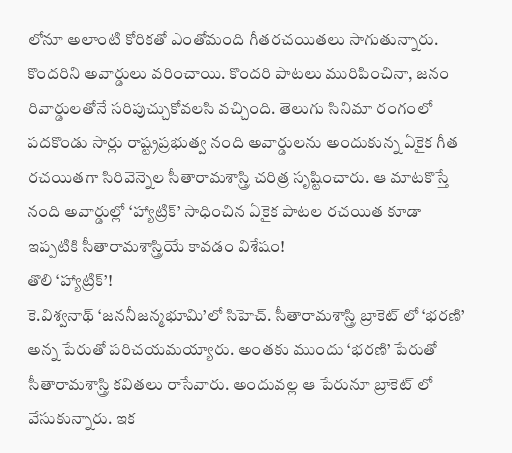లోనూ అలాంటి కోరికతో ఎంతోమంది గీతరచయితలు సాగుతున్నారు. కొందరిని అవార్డులు వరించాయి. కొందరి పాటలు మురిపించినా, జనం రివార్డులతోనే సరిపుచ్చుకోవలసి వచ్చింది. తెలుగు సినిమా రంగంలో పదకొండు సార్లు రాష్ట్రప్రభుత్వ నంది అవార్డులను అందుకున్న ఏకైక గీత రచయితగా సిరివెన్నెల సీతారామశాస్త్రి చరిత్ర సృష్టించారు. ఆ మాటకొస్తే నంది అవార్డుల్లో ‘హ్యాట్రిక్’ సాధించిన ఏకైక పాటల రచయిత కూడా ఇప్పటికి సీతారామశాస్త్రియే కావడం విశేషం!
తొలి ‘హ్యాట్రిక్’!
కె.విశ్వనాథ్ ‘జననీజన్మభూమి’లో సిహెచ్. సీతారామశాస్త్రి బ్రాకెట్ లో ‘భరణి’ అన్న పేరుతో పరిచయమయ్యారు. అంతకు ముందు ‘భరణి’ పేరుతో సీతారామశాస్త్రి కవితలు రాసేవారు. అందువల్ల ఆ పేరునూ బ్రాకెట్ లో వేసుకున్నారు. ఇక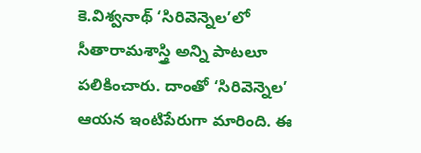కె.విశ్వనాథ్ ‘సిరివెన్నెల’లో సీతారామశాస్త్రి అన్ని పాటలూ పలికించారు. దాంతో ‘సిరివెన్నెల’ ఆయన ఇంటిపేరుగా మారింది. ఈ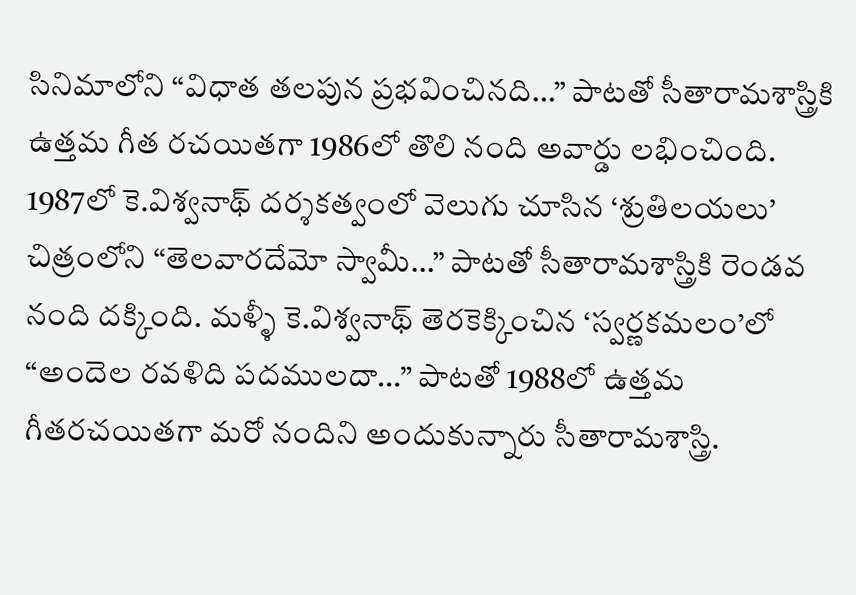సినిమాలోని “విధాత తలపున ప్రభవించినది…” పాటతో సీతారామశాస్త్రికి ఉత్తమ గీత రచయితగా 1986లో తొలి నంది అవార్డు లభించింది. 1987లో కె.విశ్వనాథ్ దర్శకత్వంలో వెలుగు చూసిన ‘శ్రుతిలయలు’ చిత్రంలోని “తెలవారదేమో స్వామీ…” పాటతో సీతారామశాస్త్రికి రెండవ నంది దక్కింది. మళ్ళీ కె.విశ్వనాథ్ తెరకెక్కించిన ‘స్వర్ణకమలం’లో “అందెల రవళిది పదములదా…” పాటతో 1988లో ఉత్తమ గీతరచయితగా మరో నందిని అందుకున్నారు సీతారామశాస్త్రి.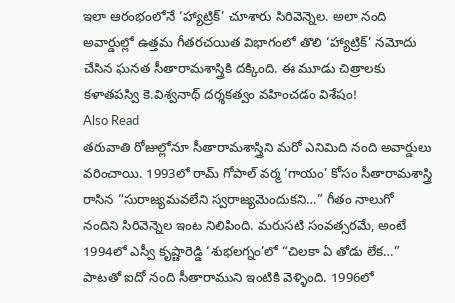ఇలా ఆరంభంలోనే ‘హ్యాట్రిక్’ చూశారు సిరివెన్నెల. అలా నంది అవార్డుల్లో ఉత్తమ గీతరచయిత విభాగంలో తొలి ‘హ్యాట్రిక్’ నమోదు చేసిన ఘనత సీతారామశాస్త్రికి దక్కింది. ఈ మూడు చిత్రాలకు కళాతపస్వి కె.విశ్వనాథ్ దర్శకత్వం వహించడం విశేషం!
Also Read
తరువాతి రోజుల్లోనూ సీతారామశాస్త్రిని మరో ఎనిమిది నంది అవార్డులు వరించాయి. 1993లో రామ్ గోపాల్ వర్మ ‘గాయం’ కోసం సీతారామశాస్త్రి రాసిన “సురాజ్యమవలేని స్వరాజ్యమెందుకని…” గీతం నాలుగో నందిని సిరివెన్నెల ఇంట నిలిపింది. మరుసటి సంవత్సరమే, అంటే 1994లో ఎస్వీ కృష్ణారెడ్డి ‘శుభలగ్నం’లో “చిలకా ఏ తోడు లేక…” పాటతో ఐదో నంది సీతారాముని ఇంటికి వెళ్ళింది. 1996లో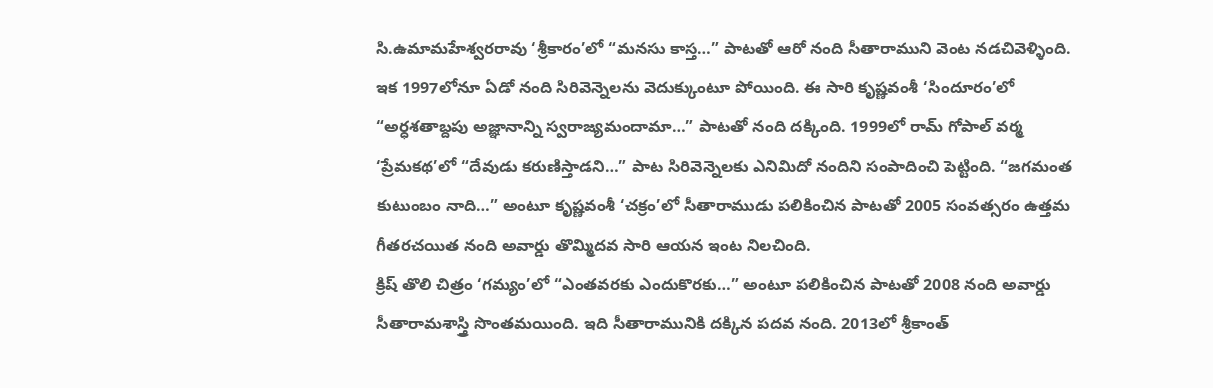సి.ఉమామహేశ్వరరావు ‘శ్రీకారం’లో “మనసు కాస్త…” పాటతో ఆరో నంది సీతారాముని వెంట నడచివెళ్ళింది. ఇక 1997లోనూ ఏడో నంది సిరివెన్నెలను వెదుక్కుంటూ పోయింది. ఈ సారి కృష్ణవంశీ ‘సిందూరం’లో “అర్ధశతాబ్దపు అజ్ఞానాన్ని స్వరాజ్యమందామా…” పాటతో నంది దక్కింది. 1999లో రామ్ గోపాల్ వర్మ ‘ప్రేమకథ’లో “దేవుడు కరుణిస్తాడని…” పాట సిరివెన్నెలకు ఎనిమిదో నందిని సంపాదించి పెట్టింది. “జగమంత కుటుంబం నాది…” అంటూ కృష్ణవంశీ ‘చక్రం’లో సీతారాముడు పలికించిన పాటతో 2005 సంవత్సరం ఉత్తమ గీతరచయిత నంది అవార్డు తొమ్మిదవ సారి ఆయన ఇంట నిలచింది.
క్రిష్ తొలి చిత్రం ‘గమ్యం’లో “ఎంతవరకు ఎందుకొరకు…” అంటూ పలికించిన పాటతో 2008 నంది అవార్డు సీతారామశాస్త్రి సొంతమయింది. ఇది సీతారామునికి దక్కిన పదవ నంది. 2013లో శ్రీకాంత్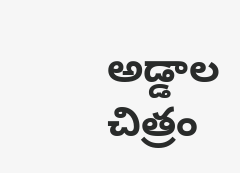అడ్డాల చిత్రం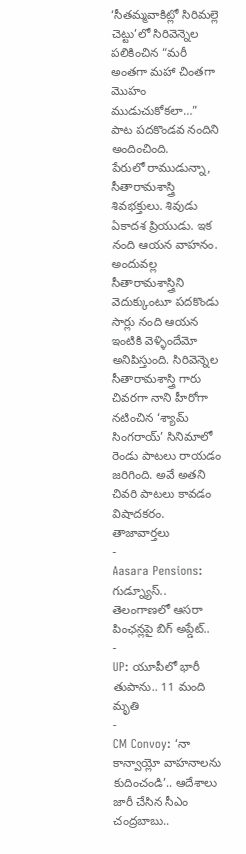‘సీతమ్మవాకిట్లో సిరిమల్లె చెట్టు’లో సిరివెన్నెల పలికించిన “మరీ అంతగా మహా చింతగా మొహం ముడుచుకోకలా…” పాట పదకొండవ నందిని అందించింది.
పేరులో రాముడున్నా, సీతారామశాస్త్రి శివభక్తులు. శివుడు ఏకాదశ ప్రియుడు. ఇక నంది ఆయన వాహనం. అందువల్ల సీతారామశాస్త్రిని వెదుక్కుంటూ పదకొండు సార్లు నంది ఆయన ఇంటికి వెళ్ళిందేమో అనిపిస్తుంది. సిరివెన్నెల సీతారామశాస్త్రి గారు చివరగా నాని హీరోగా నటించిన ‘శ్యామ్ సింగరాయ్’ సినిమాలో రెండు పాటలు రాయడం జరిగింది. అవే అతని చివరి పాటలు కావడం విషాదకరం.
తాజావార్తలు
-
Aasara Pensions: గుడ్న్యూస్.. తెలంగాణలో ఆసరా పింఛన్లపై బిగ్ అప్డేట్..
-
UP: యూపీలో భారీ తుపాను.. 11 మంది మృతి
-
CM Convoy: ‘నా కాన్వాయ్లో వాహనాలను కుదించండి’.. ఆదేశాలు జారీ చేసిన సీఎం చంద్రబాబు..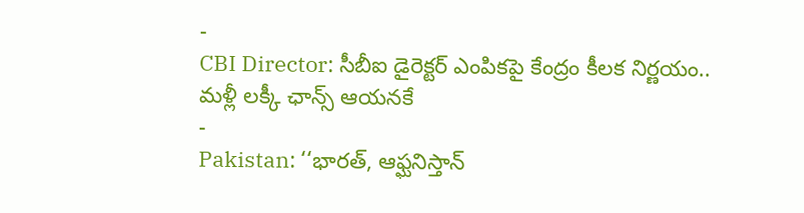-
CBI Director: సీబీఐ డైరెక్టర్ ఎంపికపై కేంద్రం కీలక నిర్ణయం.. మళ్లీ లక్కీ ఛాన్స్ ఆయనకే
-
Pakistan: ‘‘భారత్, ఆఫ్ఘనిస్తాన్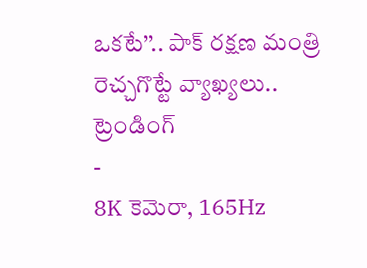ఒకటే’’.. పాక్ రక్షణ మంత్రి రెచ్చగొట్టే వ్యాఖ్యలు..
ట్రెండింగ్
-
8K కెమెరా, 165Hz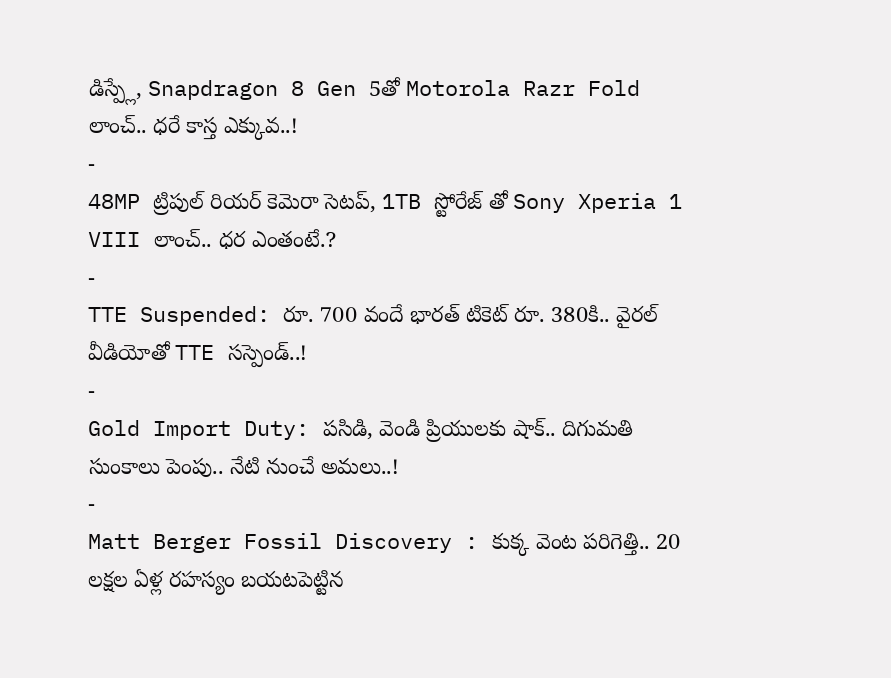డిస్ప్లే, Snapdragon 8 Gen 5తో Motorola Razr Fold లాంచ్.. ధరే కాస్త ఎక్కువ..!
-
48MP ట్రిపుల్ రియర్ కెమెరా సెటప్, 1TB స్టోరేజ్ తో Sony Xperia 1 VIII లాంచ్.. ధర ఎంతంటే.?
-
TTE Suspended: రూ. 700 వందే భారత్ టికెట్ రూ. 380కి.. వైరల్ వీడియోతో TTE సస్పెండ్..!
-
Gold Import Duty: పసిడి, వెండి ప్రియులకు షాక్.. దిగుమతి సుంకాలు పెంపు.. నేటి నుంచే అమలు..!
-
Matt Berger Fossil Discovery : కుక్క వెంట పరిగెత్తి.. 20 లక్షల ఏళ్ల రహస్యం బయటపెట్టిన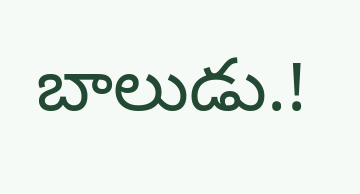బాలుడు.!